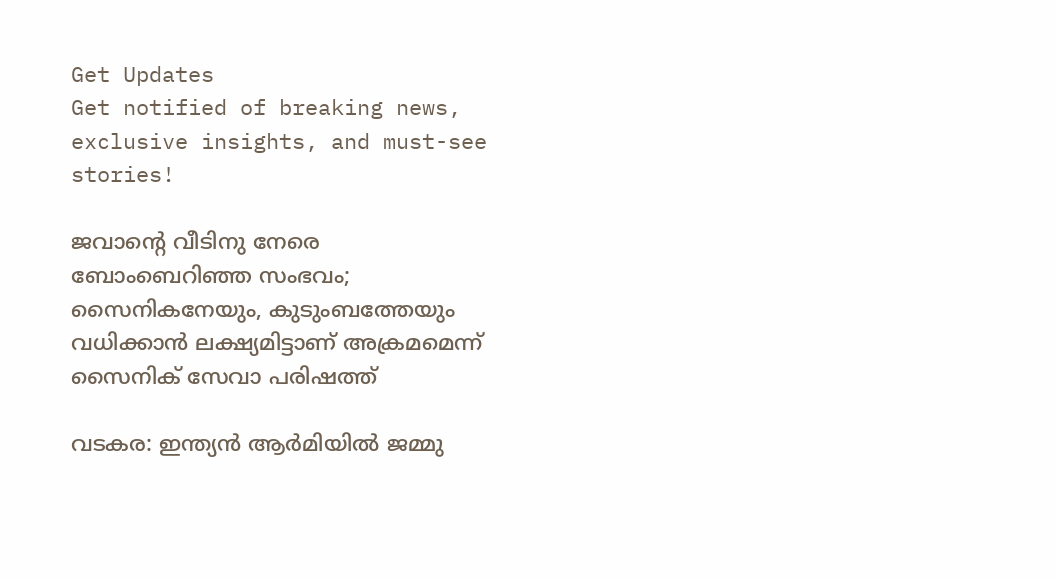Get Updates
Get notified of breaking news, exclusive insights, and must-see stories!

ജവാന്റെ വീടിനു നേരെ ബോംബെറിഞ്ഞ സംഭവം; സൈനികനേയും, കുടുംബത്തേയും വധിക്കാൻ ലക്ഷ്യമിട്ടാണ് അക്രമമെന്ന് സൈനിക് സേവാ പരിഷത്ത്

വടകര: ഇന്ത്യൻ ആർമിയിൽ ജമ്മു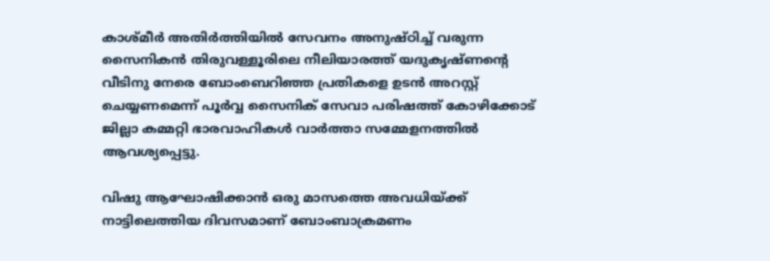കാശ്മീർ അതിർത്തിയിൽ സേവനം അനുഷ്ഠിച്ച് വരുന്ന സൈനികൻ തിരുവള്ളൂരിലെ നീലിയാരത്ത് യദുകൃഷ്ണന്റെ വീടിനു നേരെ ബോംബെറിഞ്ഞ പ്രതികളെ ഉടൻ അറസ്റ്റ് ചെയ്യണമെന്ന് പൂർവ്വ സൈനിക് സേവാ പരിഷത്ത് കോഴിക്കോട് ജില്ലാ കമ്മറ്റി ഭാരവാഹികൾ വാർത്താ സമ്മേളനത്തിൽ ആവശ്യപ്പെട്ടു.

വിഷു ആഘോഷിക്കാൻ ഒരു മാസത്തെ അവധിയ്ക്ക് നാട്ടിലെത്തിയ ദിവസമാണ് ബോംബാക്രമണം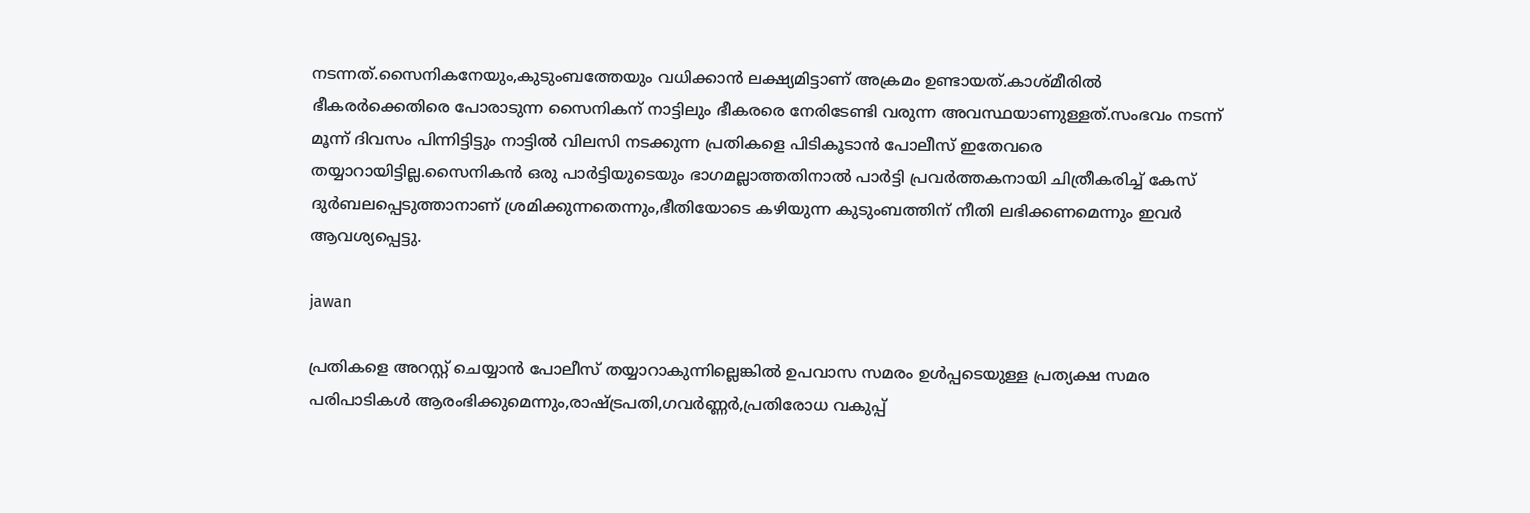നടന്നത്.സൈനികനേയും,കുടുംബത്തേയും വധിക്കാൻ ലക്ഷ്യമിട്ടാണ് അക്രമം ഉണ്ടായത്.കാശ്മീരിൽ ഭീകരർക്കെതിരെ പോരാടുന്ന സൈനികന് നാട്ടിലും ഭീകരരെ നേരിടേണ്ടി വരുന്ന അവസ്ഥയാണുള്ളത്.സംഭവം നടന്ന് മൂന്ന് ദിവസം പിന്നിട്ടിട്ടും നാട്ടിൽ വിലസി നടക്കുന്ന പ്രതികളെ പിടികൂടാൻ പോലീസ് ഇതേവരെ തയ്യാറായിട്ടില്ല.സൈനികൻ ഒരു പാർട്ടിയുടെയും ഭാഗമല്ലാത്തതിനാൽ പാർട്ടി പ്രവർത്തകനായി ചിത്രീകരിച്ച് കേസ് ദുർബലപ്പെടുത്താനാണ് ശ്രമിക്കുന്നതെന്നും,ഭീതിയോടെ കഴിയുന്ന കുടുംബത്തിന് നീതി ലഭിക്കണമെന്നും ഇവർ ആവശ്യപ്പെട്ടു.

jawan

പ്രതികളെ അറസ്റ്റ് ചെയ്യാൻ പോലീസ് തയ്യാറാകുന്നില്ലെങ്കിൽ ഉപവാസ സമരം ഉൾപ്പടെയുള്ള പ്രത്യക്ഷ സമര പരിപാടികൾ ആരംഭിക്കുമെന്നും,രാഷ്‌ട്രപതി,ഗവർണ്ണർ,പ്രതിരോധ വകുപ്പ്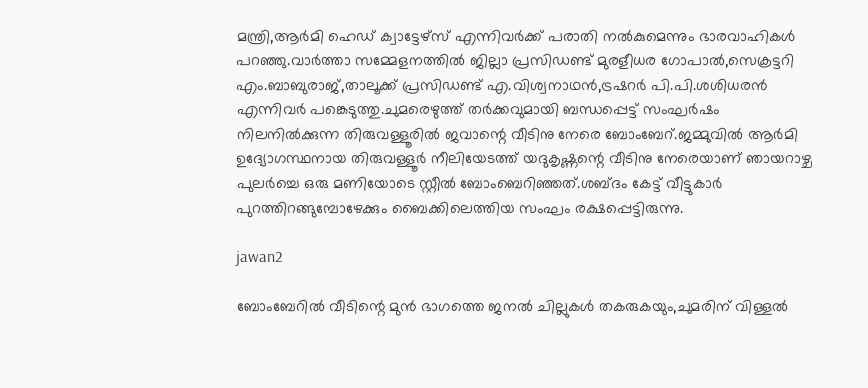മന്ത്രി,ആർമി ഹെഡ് ക്വാട്ടേഴ്‌സ് എന്നിവർക്ക് പരാതി നൽകുമെന്നും ഭാരവാഹികൾ പറഞ്ഞു.വാർത്താ സമ്മേളനത്തിൽ ജില്ലാ പ്രസിഡണ്ട് മുരളീധര ഗോപാൽ,സെക്രട്ടറി എം.ബാബുരാജ്,താലൂക്ക് പ്രസിഡണ്ട് എ.വിശ്വനാഥൻ,ട്രഷറർ പി.പി.ശശിധരൻ എന്നിവർ പങ്കെടുത്തു.ചുമരെഴുത്ത് തർക്കവുമായി ബന്ധപ്പെട്ട് സംഘർഷം നിലനിൽക്കുന്ന തിരുവള്ളൂരിൽ ജവാന്റെ വീടിനു നേരെ ബോംബേറ്.ജമ്മുവിൽ ആർമി ഉദ്യോഗസ്ഥനായ തിരുവള്ളൂർ നീലിയേടത്ത് യദുകൃഷ്ണന്റെ വീടിനു നേരെയാണ് ഞായറാഴ്ച പുലർച്ചെ ഒരു മണിയോടെ സ്റ്റീൽ ബോംബെറിഞ്ഞത്.ശബ്ദം കേട്ട് വീട്ടുകാർ പുറത്തിറങ്ങുമ്പോഴേക്കും ബൈക്കിലെത്തിയ സംഘം രക്ഷപ്പെട്ടിരുന്നു.

jawan2

ബോംബേറിൽ വീടിന്റെ മുൻ ഭാഗത്തെ ജനൽ ചില്ലുകൾ തകരുകയും,ചുമരിന് വിള്ളൽ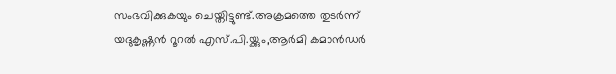സംഭവിക്കുകയും ചെയ്തിട്ടുണ്ട്.അക്രമത്തെ തുടർന്ന് യദുകൃഷ്ണൻ റൂറൽ എസ്.പി.യ്ക്കും,ആർമി കമാൻഡർ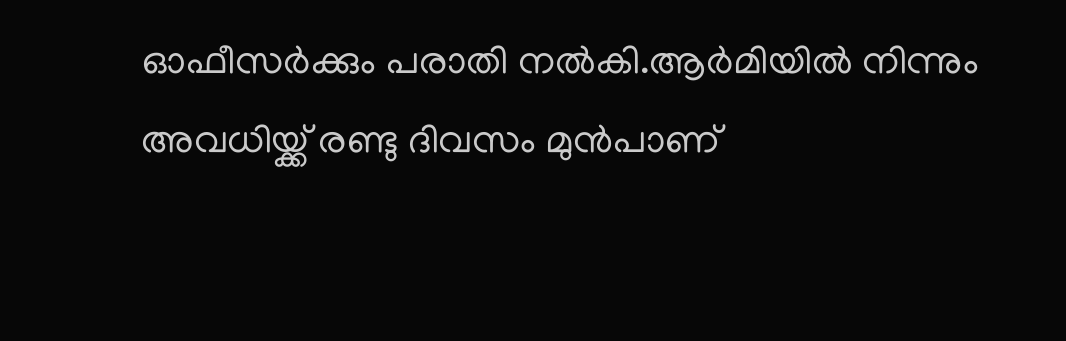ഓഫീസർക്കും പരാതി നൽകി.ആർമിയിൽ നിന്നും അവധിയ്ക്ക് രണ്ടു ദിവസം മുൻപാണ്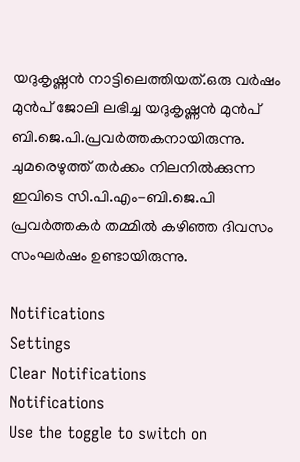യദുകൃഷ്ണൻ നാട്ടിലെത്തിയത്.ഒരു വർഷം മുൻപ് ജോലി ലഭിച്ച യദുകൃഷ്ണൻ മുൻപ് ബി.ജെ.പി.പ്രവർത്തകനായിരുന്നു. ചുമരെഴുത്ത് തർക്കം നിലനിൽക്കുന്ന ഇവിടെ സി.പി.എം-ബി.ജെ.പി പ്രവർത്തകർ തമ്മിൽ കഴിഞ്ഞ ദിവസം സംഘർഷം ഉണ്ടായിരുന്നു.

Notifications
Settings
Clear Notifications
Notifications
Use the toggle to switch on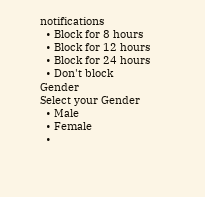notifications
  • Block for 8 hours
  • Block for 12 hours
  • Block for 24 hours
  • Don't block
Gender
Select your Gender
  • Male
  • Female
  •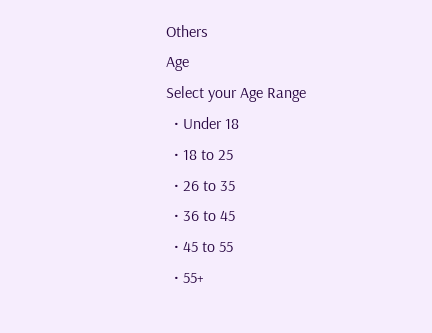Others
Age
Select your Age Range
  • Under 18
  • 18 to 25
  • 26 to 35
  • 36 to 45
  • 45 to 55
  • 55+